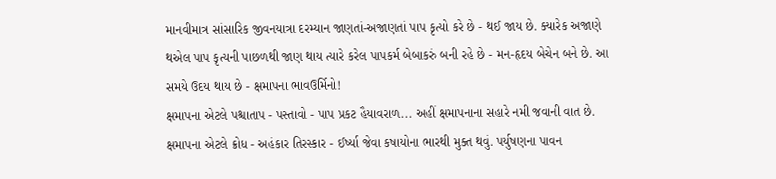માનવીમાત્ર સાંસારિક જીવનયાત્રા દરમ્યાન જાણતાં-અજાણતાં પાપ કૃત્યો કરે છે - થઈ જાય છે. ક્યારેક અજાણે થએલ પાપ કૃત્યની પાછળથી જાણ થાય ત્યારે કરેલ પાપકર્મ બેબાકરું બની રહે છે - મન-હૃદય બેચેન બને છે. આ સમયે ઉદય થાય છે - ક્ષમાપના ભાવઉર્મિનો!
ક્ષમાપના એટલે પશ્ચાતાપ - પસ્તાવો - પાપ પ્રકટ હૈયાવરાળ... અહીં ક્ષમાપનાના સહારે નમી જવાની વાત છે. ક્ષમાપના એટલે ક્રોધ - અહંકાર તિરસ્કાર - ઈર્ષ્યા જેવા કષાયોના ભારથી મુક્ત થવું. પર્યુષણના પાવન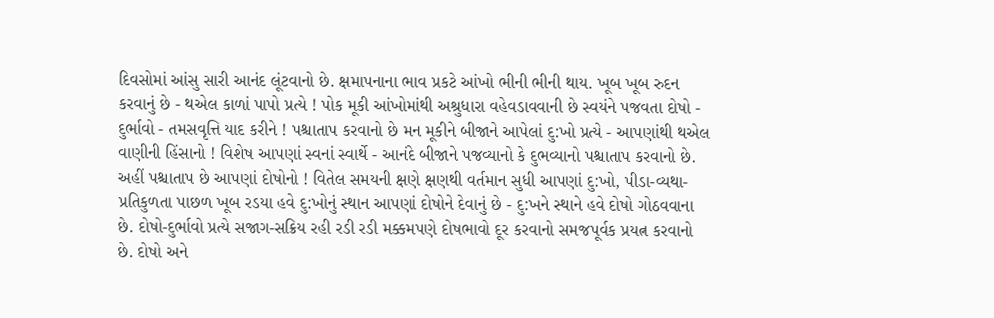દિવસોમાં આંસુ સારી આનંદ લૂંટવાનો છે. ક્ષમાપનાના ભાવ પ્રકટે આંખો ભીની ભીની થાય. ખૂબ ખૂબ રુદન કરવાનું છે - થએલ કાળાં પાપો પ્રત્યે ! પોક મૂકી આંખોમાંથી અશ્રુધારા વહેવડાવવાની છે સ્વયંને પજવતા દોષો - દુર્ભાવો - તમસવૃત્તિ યાદ કરીને ! પશ્ચાતાપ કરવાનો છે મન મૂકીને બીજાને આપેલાં દુ:ખો પ્રત્યે - આપણાંથી થએલ વાણીની હિંસાનો ! વિશેષ આપણાં સ્વનાં સ્વાર્થે - આનંદે બીજાને પજવ્યાનો કે દુભવ્યાનો પશ્ચાતાપ કરવાનો છે. અહીં પશ્ચાતાપ છે આપણાં દોષોનો ! વિતેલ સમયની ક્ષણે ક્ષણથી વર્તમાન સુધી આપણાં દુ:ખો, પીડા-વ્યથા-પ્રતિકુળતા પાછળ ખૂબ રડયા હવે દુ:ખોનું સ્થાન આપણાં દોષોને દેવાનું છે - દુ:ખને સ્થાને હવે દોષો ગોઠવવાના છે. દોષો-દુર્ભાવો પ્રત્યે સજાગ-સક્રિય રહી રડી રડી મક્કમપણે દોષભાવો દૂર કરવાનો સમજપૂર્વક પ્રયત્ન કરવાનો છે. દોષો અને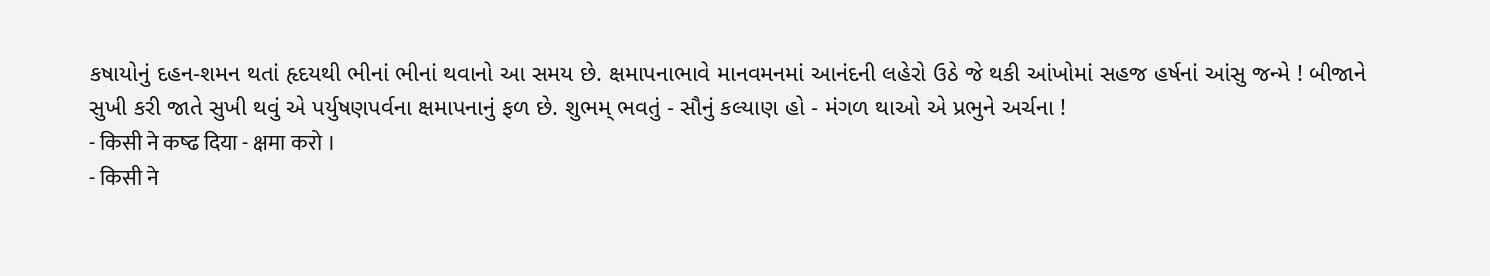કષાયોનું દહન-શમન થતાં હૃદયથી ભીનાં ભીનાં થવાનો આ સમય છે. ક્ષમાપનાભાવે માનવમનમાં આનંદની લહેરો ઉઠે જે થકી આંખોમાં સહજ હર્ષનાં આંસુ જન્મે ! બીજાને સુખી કરી જાતે સુખી થવું એ પર્યુષણપર્વના ક્ષમાપનાનું ફળ છે. શુભમ્ ભવતું - સૌનું કલ્યાણ હો - મંગળ થાઓ એ પ્રભુને અર્ચના !
- किसी ने कष्ढ दिया - क्षमा करो ।
- किसी ने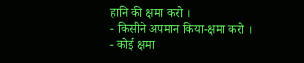हानि की क्षमा करो ।
- किसीने अपमान किया-क्षमा करो ।
- कोई क्षमा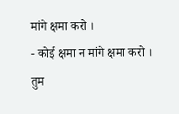मांगे क्षमा करो ।
- कोई क्षमा न मांगे क्षमा करो ।
तुम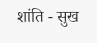शांति - सुख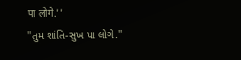पा लोगे.''
''તુમ શાંતિ-સુખ પા લોગે.''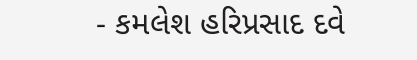- કમલેશ હરિપ્રસાદ દવે